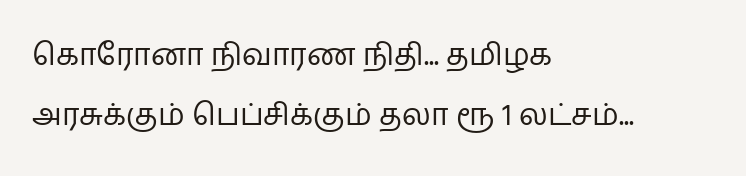கொரோனா நிவாரண நிதி... தமிழக அரசுக்கும் பெப்சிக்கும் தலா ரூ 1 லட்சம்...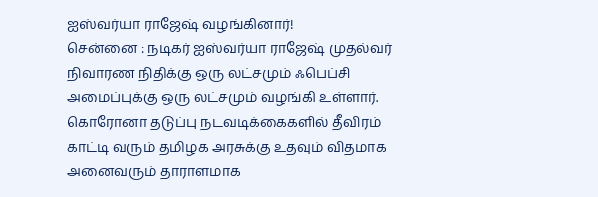ஐஸ்வர்யா ராஜேஷ் வழங்கினார்!
சென்னை : நடிகர் ஐஸ்வர்யா ராஜேஷ் முதல்வர் நிவாரண நிதிக்கு ஒரு லட்சமும் ஃபெப்சி அமைப்புக்கு ஒரு லட்சமும் வழங்கி உள்ளார்.
கொரோனா தடுப்பு நடவடிக்கைகளில் தீவிரம் காட்டி வரும் தமிழக அரசுக்கு உதவும் விதமாக அனைவரும் தாராளமாக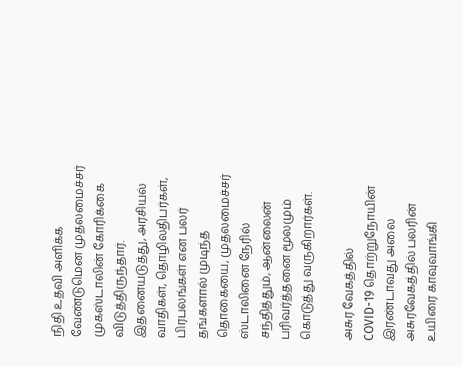நிதி உதவி அளிக்க வேண்டுமென முதலமைச்சர் முகஸ்டாலின் கோரிக்கை விடுத்திருந்தார்.
இதனையடுத்து, அரசியல் வாதிகள், தொழிலதிபர்கள், பிரபலங்கள் என பலர் தங்களால் முடிந்த தொகையை, முதலமைச்சர் ஸ்டாலினை நேரில் சந்தித்தும், ஆன்லைன் பரிவர்த்தனை மூலமும் கொடுத்து வருகிறார்கள்.

அசுர வேகத்தில்
COVID-19 தொற்றுநோயின் இரண்டாவது அலை அசுரவேகத்தில் பலரின் உயிரை காவுவாங்கி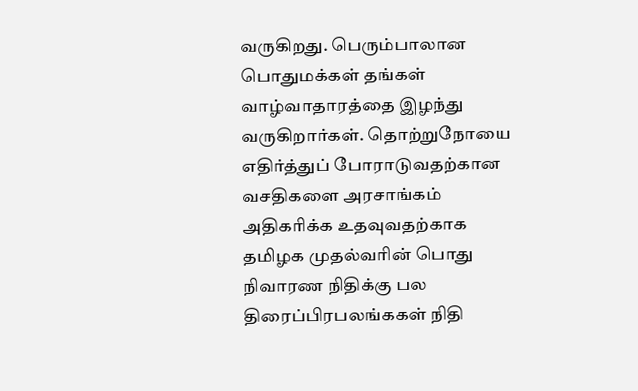வருகிறது. பெரும்பாலான பொதுமக்கள் தங்கள் வாழ்வாதாரத்தை இழந்து வருகிறார்கள். தொற்றுநோயை எதிர்த்துப் போராடுவதற்கான வசதிகளை அரசாங்கம் அதிகரிக்க உதவுவதற்காக தமிழக முதல்வரின் பொது நிவாரண நிதிக்கு பல திரைப்பிரபலங்ககள் நிதி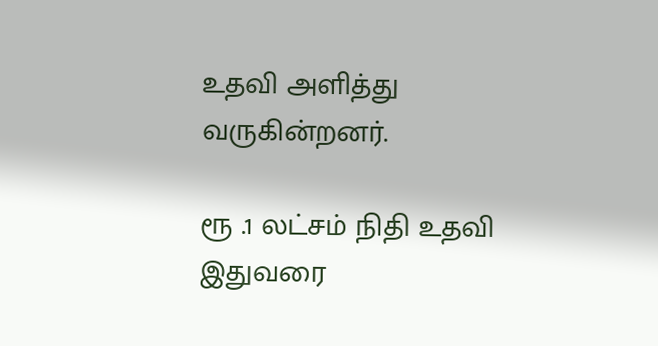உதவி அளித்து வருகின்றனர்.

ரூ .1 லட்சம் நிதி உதவி
இதுவரை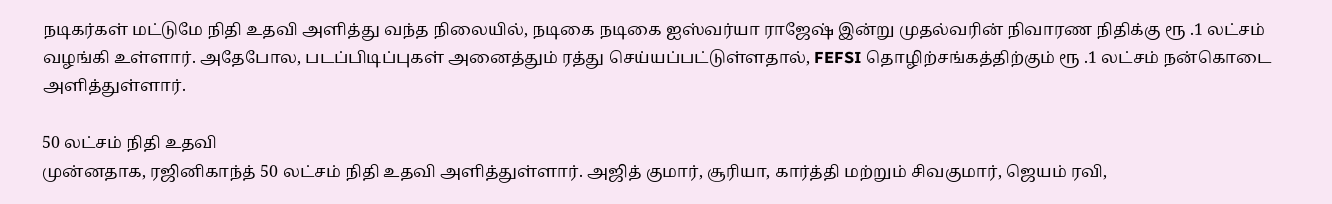நடிகர்கள் மட்டுமே நிதி உதவி அளித்து வந்த நிலையில், நடிகை நடிகை ஐஸ்வர்யா ராஜேஷ் இன்று முதல்வரின் நிவாரண நிதிக்கு ரூ .1 லட்சம் வழங்கி உள்ளார். அதேபோல, படப்பிடிப்புகள் அனைத்தும் ரத்து செய்யப்பட்டுள்ளதால், FEFSI தொழிற்சங்கத்திற்கும் ரூ .1 லட்சம் நன்கொடை அளித்துள்ளார்.

50 லட்சம் நிதி உதவி
முன்னதாக, ரஜினிகாந்த் 50 லட்சம் நிதி உதவி அளித்துள்ளார். அஜித் குமார், சூரியா, கார்த்தி மற்றும் சிவகுமார், ஜெயம் ரவி,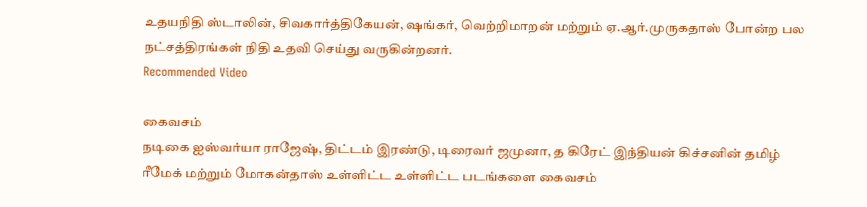உதயநிதி ஸ்டாலின், சிவகார்த்திகேயன், ஷங்கர், வெற்றிமாறன் மற்றும் ஏ.ஆர்.முருகதாஸ் போன்ற பல நட்சத்திரங்கள் நிதி உதவி செய்து வருகின்றனர்.
Recommended Video

கைவசம்
நடிகை ஐஸ்வர்யா ராஜேஷ், திட்டம் இரண்டு, டிரைவர் ஜமுனா, த கிரேட் இந்தியன் கிச்சனின் தமிழ் ரீமேக் மற்றும் மோகன்தாஸ் உள்ளிட்ட உள்ளிட்ட படங்களை கைவசம்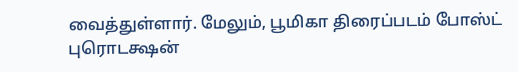வைத்துள்ளார். மேலும், பூமிகா திரைப்படம் போஸ்ட் புரொடக்ஷன்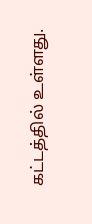கட்டத்தில் உள்ளது.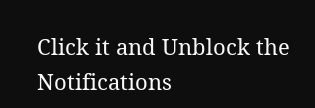Click it and Unblock the Notifications